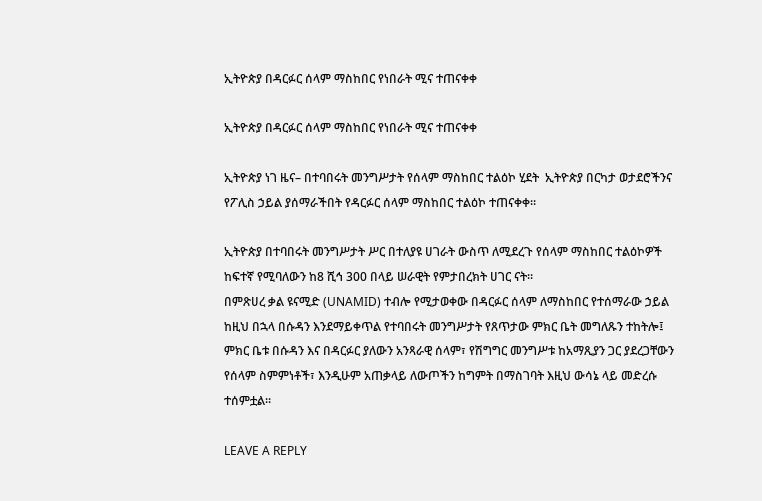ኢትዮጵያ በዳርፉር ሰላም ማስከበር የነበራት ሚና ተጠናቀቀ

ኢትዮጵያ በዳርፉር ሰላም ማስከበር የነበራት ሚና ተጠናቀቀ

ኢትዮጵያ ነገ ዜና– በተባበሩት መንግሥታት የሰላም ማስከበር ተልዕኮ ሂደት  ኢትዮጵያ በርካታ ወታደሮችንና የፖሊስ ኃይል ያሰማራችበት የዳርፉር ሰላም ማስከበር ተልዕኮ ተጠናቀቀ።

ኢትዮጵያ በተባበሩት መንግሥታት ሥር በተለያዩ ሀገራት ውስጥ ለሚደረጉ የሰላም ማስከበር ተልዕኮዎች ከፍተኛ የሚባለውን ከ8 ሺኅ 300 በላይ ሠራዊት የምታበረክት ሀገር ናት።
በምጽሀረ ቃል ዩናሚድ (UNAMID) ተብሎ የሚታወቀው በዳርፉር ሰላም ለማስከበር የተሰማራው ኃይል ከዚህ በኋላ በሱዳን እንደማይቀጥል የተባበሩት መንግሥታት የጸጥታው ምክር ቤት መግለጹን ተከትሎ፤ ምክር ቤቱ በሱዳን እና በዳርፉር ያለውን አንጻራዊ ሰላም፣ የሽግግር መንግሥቱ ከአማጺያን ጋር ያደረጋቸውን የሰላም ስምምነቶች፣ እንዲሁም አጠቃላይ ለውጦችን ከግምት በማስገባት እዚህ ውሳኔ ላይ መድረሱ ተሰምቷል።

LEAVE A REPLY